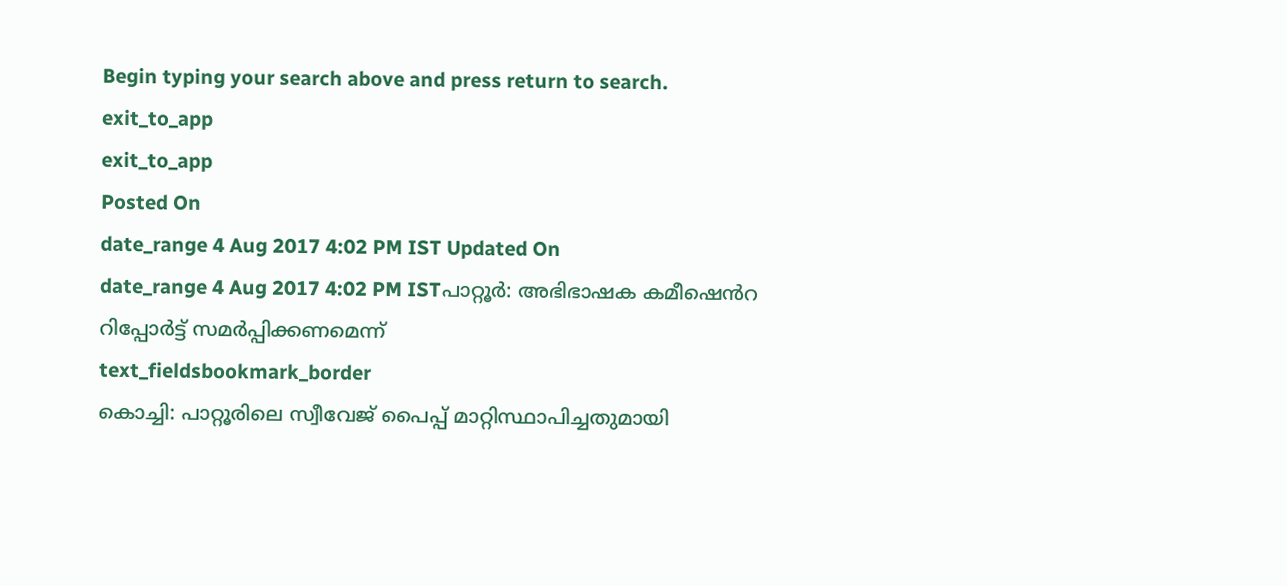Begin typing your search above and press return to search.
exit_to_app
exit_to_app
Posted On
date_range 4 Aug 2017 4:02 PM IST Updated On
date_range 4 Aug 2017 4:02 PM ISTപാറ്റൂർ: അഭിഭാഷക കമീഷെൻറ റിപ്പോർട്ട് സമർപ്പിക്കണമെന്ന്
text_fieldsbookmark_border
കൊച്ചി: പാറ്റൂരിലെ സ്വീവേജ് പൈപ്പ് മാറ്റിസ്ഥാപിച്ചതുമായി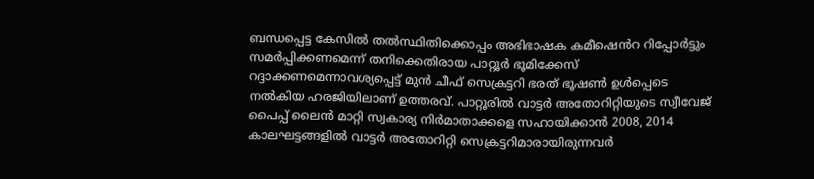ബന്ധപ്പെട്ട കേസിൽ തൽസ്ഥിതിക്കൊപ്പം അഭിഭാഷക കമീഷെൻറ റിപ്പോർട്ടും സമർപ്പിക്കണമെന്ന് തനിക്കെതിരായ പാറ്റൂർ ഭൂമിക്കേസ് റദ്ദാക്കണമെന്നാവശ്യപ്പെട്ട് മുൻ ചീഫ് സെക്രട്ടറി ഭരത് ഭൂഷൺ ഉൾപ്പെടെ നൽകിയ ഹരജിയിലാണ് ഉത്തരവ്. പാറ്റൂരിൽ വാട്ടർ അതോറിറ്റിയുടെ സ്വീവേജ് പൈപ്പ് ലൈൻ മാറ്റി സ്വകാര്യ നിർമാതാക്കളെ സഹായിക്കാൻ 2008, 2014 കാലഘട്ടങ്ങളിൽ വാട്ടർ അതോറിറ്റി സെക്രട്ടറിമാരായിരുന്നവർ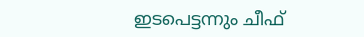ഇടപെട്ടന്നും ചീഫ്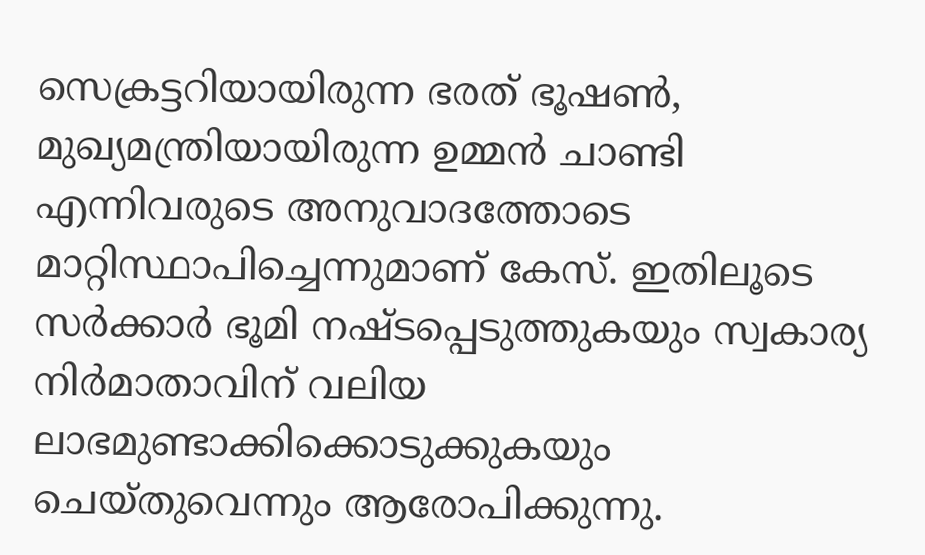സെക്രട്ടറിയായിരുന്ന ഭരത് ഭൂഷൺ, മുഖ്യമന്ത്രിയായിരുന്ന ഉമ്മൻ ചാണ്ടി എന്നിവരുടെ അനുവാദത്തോടെ മാറ്റിസ്ഥാപിച്ചെന്നുമാണ് കേസ്. ഇതിലൂടെ സർക്കാർ ഭൂമി നഷ്ടപ്പെടുത്തുകയും സ്വകാര്യ നിർമാതാവിന് വലിയ ലാഭമുണ്ടാക്കിക്കൊടുക്കുകയും ചെയ്തുവെന്നും ആരോപിക്കുന്നു.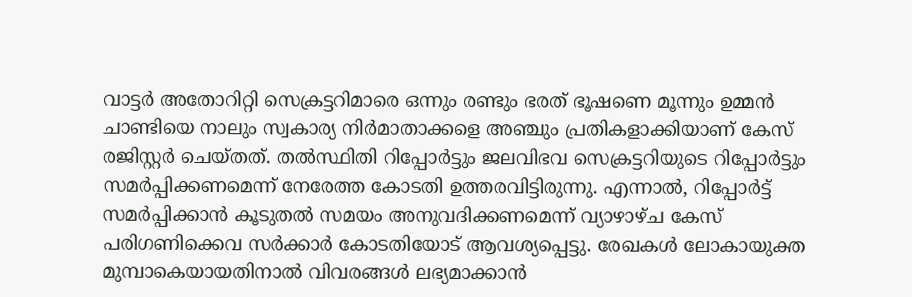വാട്ടർ അതോറിറ്റി സെക്രട്ടറിമാരെ ഒന്നും രണ്ടും ഭരത് ഭൂഷണെ മൂന്നും ഉമ്മൻ ചാണ്ടിയെ നാലും സ്വകാര്യ നിർമാതാക്കളെ അഞ്ചും പ്രതികളാക്കിയാണ് കേസ് രജിസ്റ്റർ ചെയ്തത്. തൽസ്ഥിതി റിപ്പോർട്ടും ജലവിഭവ സെക്രട്ടറിയുടെ റിപ്പോർട്ടും സമർപ്പിക്കണമെന്ന് നേരേത്ത കോടതി ഉത്തരവിട്ടിരുന്നു. എന്നാൽ, റിപ്പോർട്ട് സമർപ്പിക്കാൻ കൂടുതൽ സമയം അനുവദിക്കണമെന്ന് വ്യാഴാഴ്ച കേസ് പരിഗണിക്കെവ സർക്കാർ കോടതിയോട് ആവശ്യപ്പെട്ടു. രേഖകൾ ലോകായുക്ത മുമ്പാകെയായതിനാൽ വിവരങ്ങൾ ലഭ്യമാക്കാൻ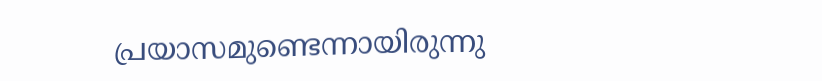പ്രയാസമുണ്ടെന്നായിരുന്നു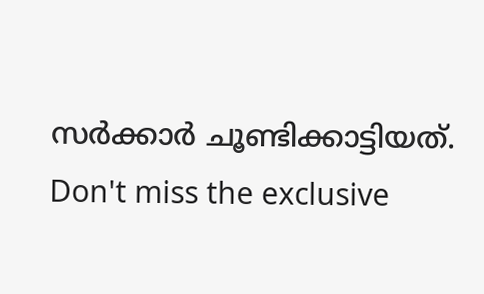സർക്കാർ ചൂണ്ടിക്കാട്ടിയത്.
Don't miss the exclusive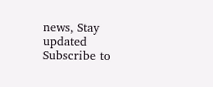news, Stay updated
Subscribe to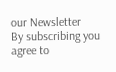our Newsletter
By subscribing you agree to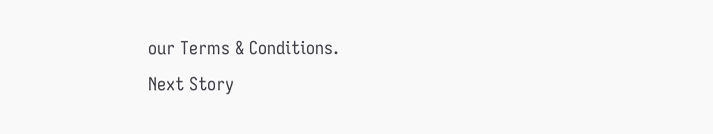our Terms & Conditions.
Next Story